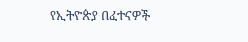የኢትዮጵያ በፈተናዎች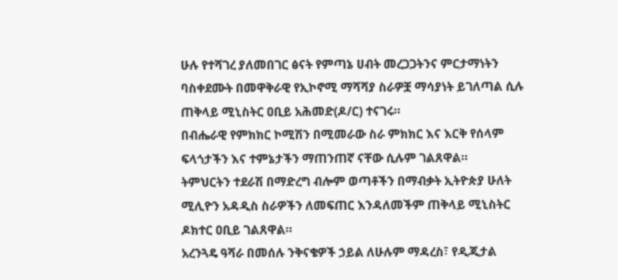ሁሉ የተሻገረ ያለመበገር ፅናት የምጣኔ ሀብት መረጋጋትንና ምርታማነትን ባስቀደሙት በመዋቅራዊ የኢኮኖሚ ማሻሻያ ስራዎቿ ማሳያነት ይገለጣል ሲሉ ጠቅላይ ሚኒስትር ዐቢይ አሕመድ(ዶ/ር) ተናገሩ።
በብሔራዊ የምክክር ኮሚሽን በሚመራው ስራ ምክክር እና እርቅ የሰላም ፍላጎታችን እና ተምኔታችን ማጠንጠኛ ናቸው ሲሉም ገልጸዋል።
ትምህርትን ተደራሽ በማድረግ ብሎም ወጣቶችን በማብቃት ኢትዮጵያ ሁለት ሚሊዮን አዳዲስ ስራዎችን ለመፍጠር እንዳለመችም ጠቅላይ ሚኒስትር ዶክተር ዐቢይ ገልጸዋል።
አረንጓዴ ዓሻራ በመሰሉ ንቅናቄዎች ኃይል ለሁሉም ማዳረስ፣ የዲጂታል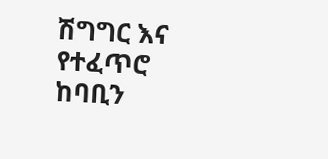ሽግግር እና የተፈጥሮ ከባቢን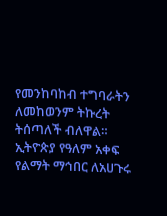የመንከባከብ ተግባራትን ለመከወንም ትኩረት ትሰጣለች ብለዋል።
ኢትዮጵያ የዓለም አቀፍ የልማት ማኅበር ለአሀጉሩ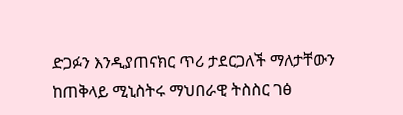ድጋፉን እንዲያጠናክር ጥሪ ታደርጋለች ማለታቸውን ከጠቅላይ ሚኒስትሩ ማህበራዊ ትስስር ገፅ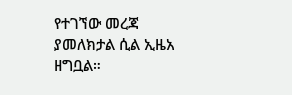የተገኘው መረጃ ያመለክታል ሲል ኢዜአ ዘግቧል።